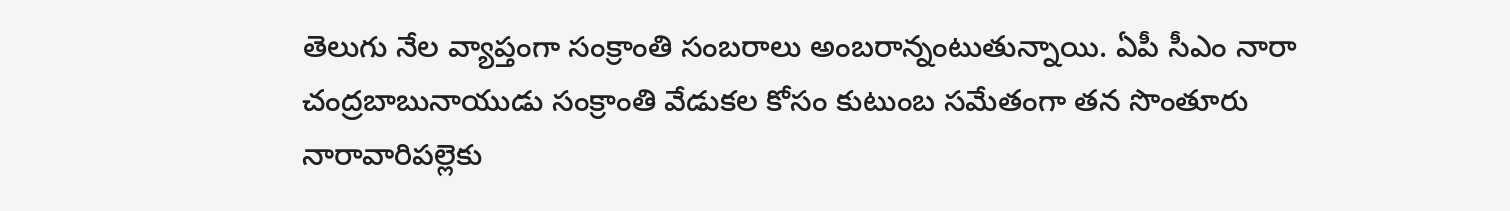తెలుగు నేల వ్యాప్తంగా సంక్రాంతి సంబరాలు అంబరాన్నంటుతున్నాయి. ఏపీ సీఎం నారా చంద్రబాబునాయుడు సంక్రాంతి వేడుకల కోసం కుటుంబ సమేతంగా తన సొంతూరు నారావారిపల్లెకు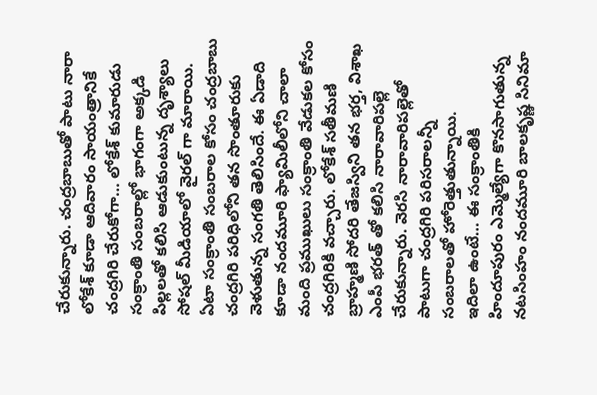చేరుకున్నారు. చంద్రబాబుతో పాటు నారా లోకేశ్ కూడా ఆదివారం సాయంత్రానికే చంద్రగిరి చేరుకోగా… లోకేశ్ కుమారుడు సంక్రాంతి సంబరాల్లో భాగంగా అక్కడి పిల్లలతో కలిసి ఆడుకుంటున్న దృశ్యాలు సోషల్ మీడియాలో వైరల్ గా మారాయి.
ఏటా సంక్రాంతి సంబరాల కోసం చంద్రబాబు చంద్రగిరి పరిధిలోని తన సొంతూరుకు వెళుతున్న సంగతి తెలిసిందే. ఈ ఏడాది కూడా నందమూరి ఫ్యామిలీలోని చాలా మంది ప్రముఖులు సంక్రాంతి వేడుకల కోసం చంద్రగిరికి వచ్చారు. లోకేశ్ సతీమణి బ్రాహ్మణి సోదరి తేజస్విని తన భర్త, విశాఖ ఎంపీ భరత్ తో కలిసి నారావారిపల్లె చేరుకున్నారు. వెరసి నారావారిపల్లెతో పాటుగా చంద్రగిరి పరిసరాలన్నీ సంబరాలతో హోరెత్తుతున్నాయి.
ఇదిలా ఉంటే… ఈ సంక్రాంతికి హిందూపురం ఎమ్మెల్యేగా కొనసాగుతున్న నటసింహం నందమూరి బాలకృష్ణ సినిమా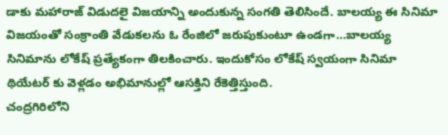డాకు మహారాజ్ విడుదలై విజయాన్ని అందుకున్న సంగతి తెలిసిందే. బాలయ్య ఈ సినిమా విజయంతో సంక్రాంతి వేడుకలను ఓ రేంజిలో జరుపుకుంటూ ఉండగా…బాలయ్య సినిమాను లోకేష్ ప్రత్యేకంగా తిలకించారు. ఇందుకోసం లోకేష్ స్వయంగా సినిమా థియేటర్ కు వెళ్లడం అభిమానుల్లో ఆసక్తిని రేకెత్తిస్తుంది.
చంద్రగిరిలోని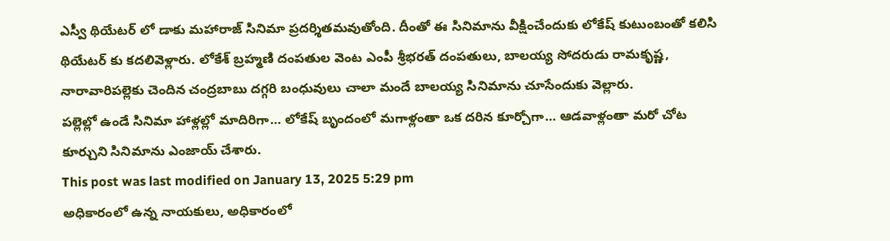ఎస్వీ థియేటర్ లో డాకు మహారాజ్ సినిమా ప్రదర్శితమవుతోంది. దీంతో ఈ సినిమాను వీక్షించేందుకు లోకేష్ కుటుంబంతో కలిసి థియేటర్ కు కదలివెళ్లారు. లోకేశ్ బ్రహ్మణి దంపతుల వెంట ఎంపీ శ్రీభరత్ దంపతులు, బాలయ్య సోదరుడు రామకృష్ణ, నారావారిపల్లెకు చెందిన చంద్రబాబు దగ్గరి బంధువులు చాలా మందే బాలయ్య సినిమాను చూసేందుకు వెల్లారు.
పల్లెల్లో ఉండే సినిమా హాళ్లల్లో మాదిరిగా… లోకేష్ బృందంలో మగాళ్లంతా ఒక దరిన కూర్చోగా… ఆడవాళ్లంతా మరో చోట కూర్చుని సినిమాను ఎంజాయ్ చేశారు.
This post was last modified on January 13, 2025 5:29 pm
అధికారంలో ఉన్న నాయకులు, అధికారంలో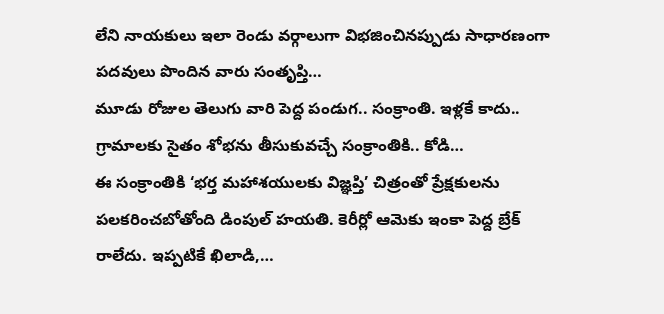లేని నాయకులు ఇలా రెండు వర్గాలుగా విభజించినప్పుడు సాధారణంగా పదవులు పొందిన వారు సంతృప్తి…
మూడు రోజుల తెలుగు వారి పెద్ద పండుగ.. సంక్రాంతి. ఇళ్లకే కాదు.. గ్రామాలకు సైతం శోభను తీసుకువచ్చే సంక్రాంతికి.. కోడి…
ఈ సంక్రాంతికి ‘భర్త మహాశయులకు విజ్ఞప్తి’ చిత్రంతో ప్రేక్షకులను పలకరించబోతోంది డింపుల్ హయతి. కెరీర్లో ఆమెకు ఇంకా పెద్ద బ్రేక్ రాలేదు. ఇప్పటికే ఖిలాడి,…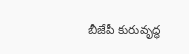బీజేపీ కురువృద్ధ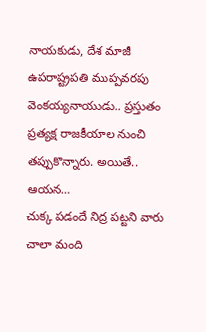నాయకుడు, దేశ మాజీ ఉపరాష్ట్రపతి ముప్పవరపు వెంకయ్యనాయుడు.. ప్రస్తుతం ప్రత్యక్ష రాజకీయాల నుంచి తప్పుకొన్నారు. అయితే.. ఆయన…
చుక్క పడందే నిద్ర పట్టని వారు చాలా మంది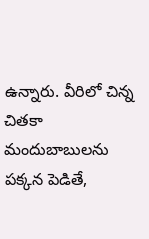ఉన్నారు. వీరిలో చిన్న చితకా మందుబాబులను పక్కన పెడితే,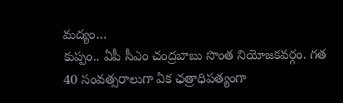మద్యం…
కుప్పం.. ఏపీ సీఎం చంద్రబాబు సొంత నియోజకవర్గం. గత 40 సంవత్సరాలుగా ఏక ఛత్రాధిపత్యంగా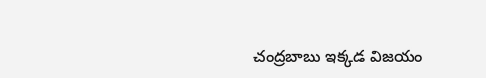చంద్రబాబు ఇక్కడ విజయం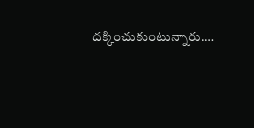దక్కించుకుంటున్నారు.…